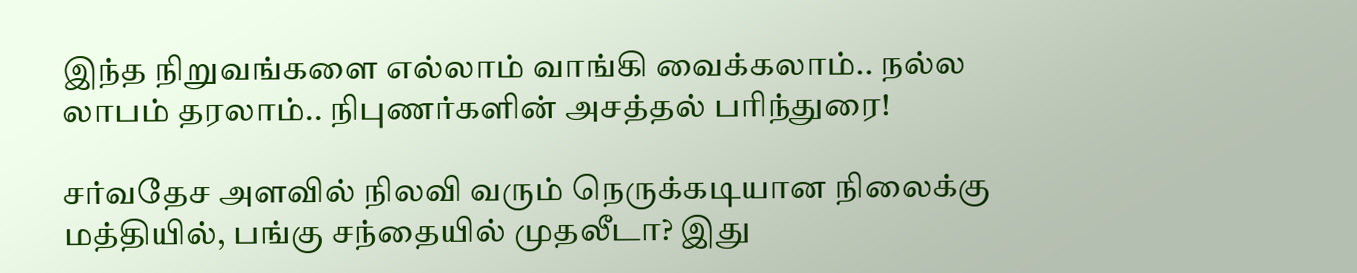இந்த நிறுவங்களை எல்லாம் வாங்கி வைக்கலாம்.. நல்ல லாபம் தரலாம்.. நிபுணர்களின் அசத்தல் பரிந்துரை!

சர்வதேச அளவில் நிலவி வரும் நெருக்கடியான நிலைக்கு மத்தியில், பங்கு சந்தையில் முதலீடா? இது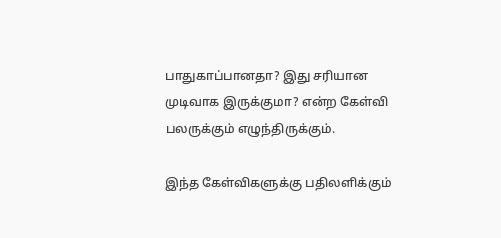பாதுகாப்பானதா? இது சரியான முடிவாக இருக்குமா? என்ற கேள்வி பலருக்கும் எழுந்திருக்கும்.

இந்த கேள்விகளுக்கு பதிலளிக்கும்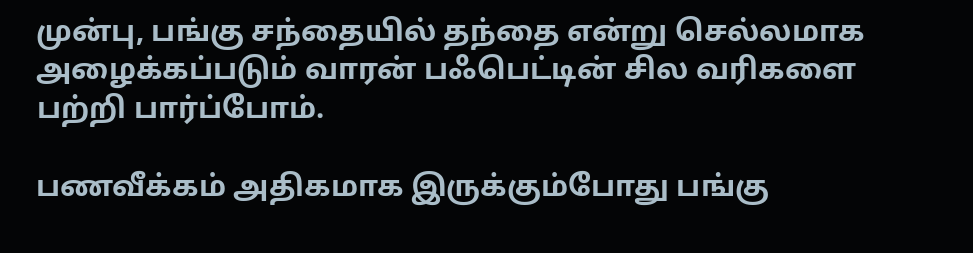முன்பு, பங்கு சந்தையில் தந்தை என்று செல்லமாக அழைக்கப்படும் வாரன் பஃபெட்டின் சில வரிகளை பற்றி பார்ப்போம்.

பணவீக்கம் அதிகமாக இருக்கும்போது பங்கு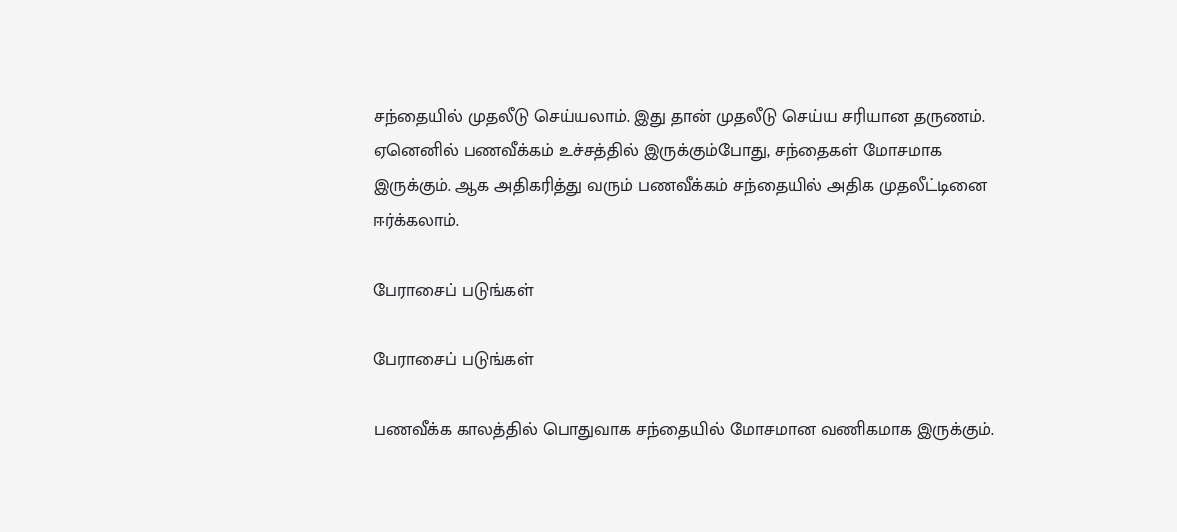சந்தையில் முதலீடு செய்யலாம். இது தான் முதலீடு செய்ய சரியான தருணம். ஏனெனில் பணவீக்கம் உச்சத்தில் இருக்கும்போது, சந்தைகள் மோசமாக இருக்கும். ஆக அதிகரித்து வரும் பணவீக்கம் சந்தையில் அதிக முதலீட்டினை ஈர்க்கலாம்.

பேராசைப் படுங்கள்

பேராசைப் படுங்கள்

பணவீக்க காலத்தில் பொதுவாக சந்தையில் மோசமான வணிகமாக இருக்கும்.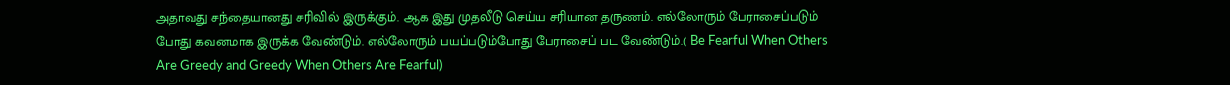அதாவது சந்தையானது சரிவில் இருக்கும். ஆக இது முதலீடு செய்ய சரியான தருணம். எல்லோரும் பேராசைப்படும் போது கவனமாக இருக்க வேண்டும். எல்லோரும் பயப்படும்போது பேராசைப் பட வேண்டும்.( Be Fearful When Others Are Greedy and Greedy When Others Are Fearful)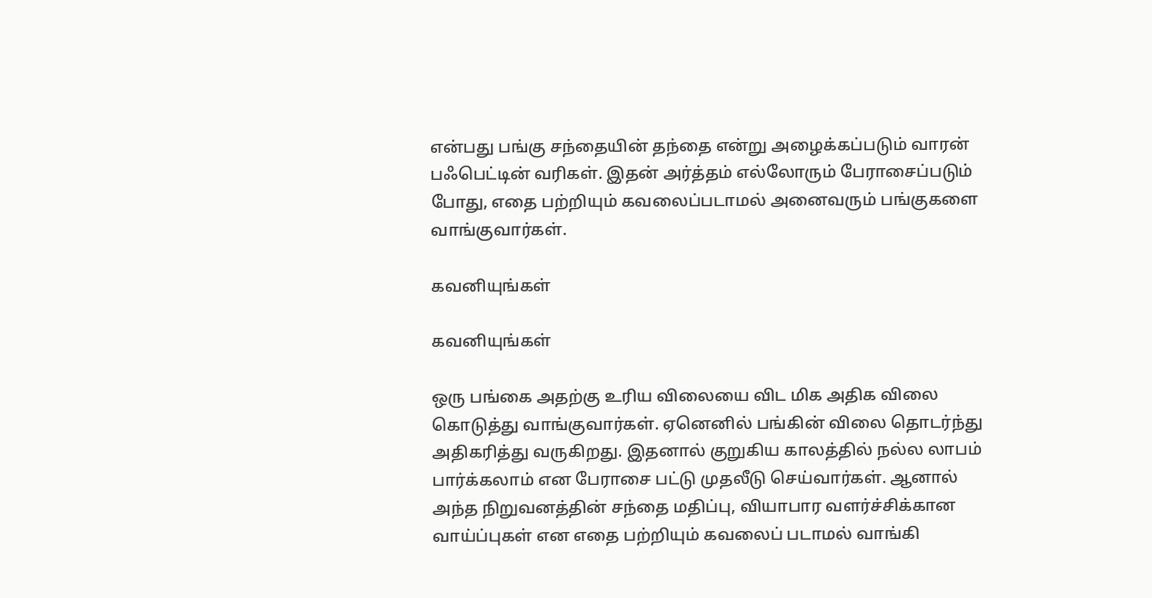என்பது பங்கு சந்தையின் தந்தை என்று அழைக்கப்படும் வாரன் பஃபெட்டின் வரிகள். இதன் அர்த்தம் எல்லோரும் பேராசைப்படும் போது, எதை பற்றியும் கவலைப்படாமல் அனைவரும் பங்குகளை வாங்குவார்கள்.

கவனியுங்கள்

கவனியுங்கள்

ஒரு பங்கை அதற்கு உரிய விலையை விட மிக அதிக விலை கொடுத்து வாங்குவார்கள். ஏனெனில் பங்கின் விலை தொடர்ந்து அதிகரித்து வருகிறது. இதனால் குறுகிய காலத்தில் நல்ல லாபம் பார்க்கலாம் என பேராசை பட்டு முதலீடு செய்வார்கள். ஆனால் அந்த நிறுவனத்தின் சந்தை மதிப்பு, வியாபார வளர்ச்சிக்கான வாய்ப்புகள் என எதை பற்றியும் கவலைப் படாமல் வாங்கி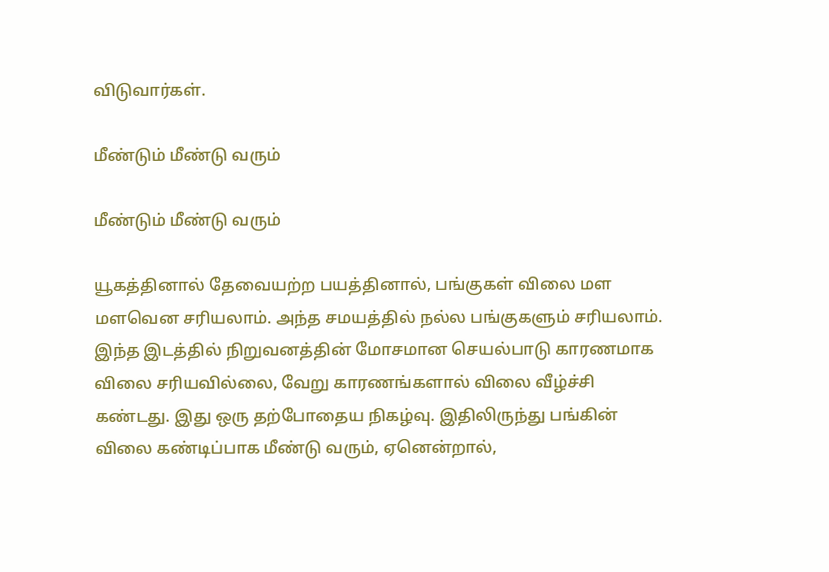விடுவார்கள்.

மீண்டும் மீண்டு வரும்

மீண்டும் மீண்டு வரும்

யூகத்தினால் தேவையற்ற பயத்தினால், பங்குகள் விலை மள மளவென சரியலாம். அந்த சமயத்தில் நல்ல பங்குகளும் சரியலாம். இந்த இடத்தில் நிறுவனத்தின் மோசமான செயல்பாடு காரணமாக விலை சரியவில்லை, வேறு காரணங்களால் விலை வீழ்ச்சி கண்டது. இது ஒரு தற்போதைய நிகழ்வு. இதிலிருந்து பங்கின் விலை கண்டிப்பாக மீண்டு வரும், ஏனென்றால்,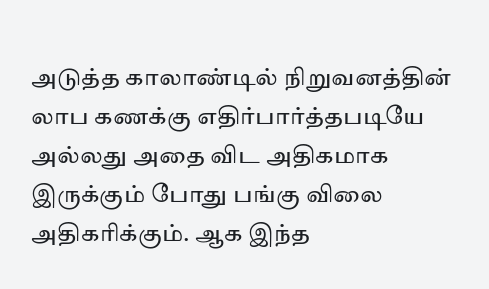அடுத்த காலாண்டில் நிறுவனத்தின் லாப கணக்கு எதிர்பார்த்தபடியே அல்லது அதை விட அதிகமாக இருக்கும் போது பங்கு விலை அதிகரிக்கும். ஆக இந்த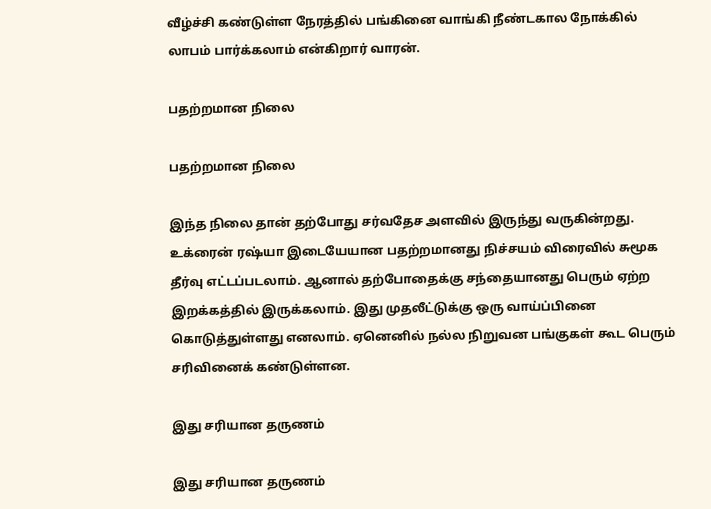வீழ்ச்சி கண்டுள்ள நேரத்தில் பங்கினை வாங்கி நீண்டகால நோக்கில் லாபம் பார்க்கலாம் என்கிறார் வாரன்.

பதற்றமான நிலை

பதற்றமான நிலை

இந்த நிலை தான் தற்போது சர்வதேச அளவில் இருந்து வருகின்றது. உக்ரைன் ரஷ்யா இடையேயான பதற்றமானது நிச்சயம் விரைவில் சுமூக தீர்வு எட்டப்படலாம். ஆனால் தற்போதைக்கு சந்தையானது பெரும் ஏற்ற இறக்கத்தில் இருக்கலாம். இது முதலீட்டுக்கு ஒரு வாய்ப்பினை கொடுத்துள்ளது எனலாம். ஏனெனில் நல்ல நிறுவன பங்குகள் கூட பெரும் சரிவினைக் கண்டுள்ளன.

இது சரியான தருணம்

இது சரியான தருணம்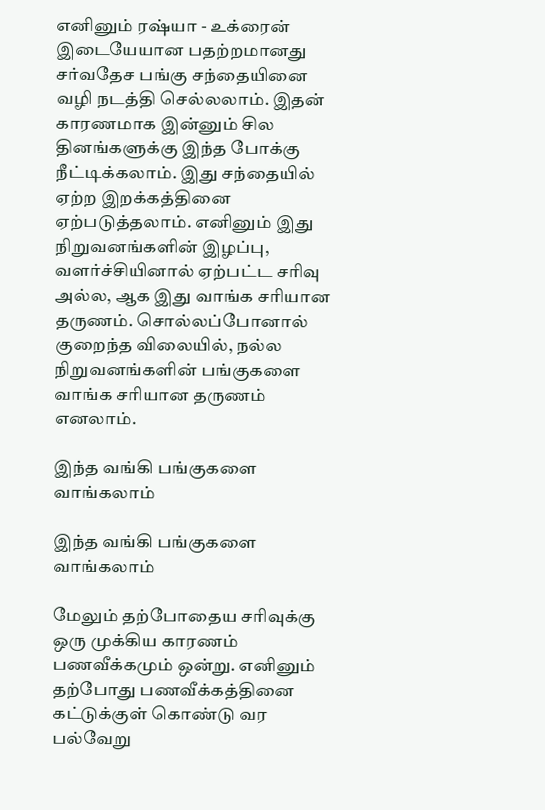எனினும் ரஷ்யா - உக்ரைன் இடையேயான பதற்றமானது சர்வதேச பங்கு சந்தையினை வழி நடத்தி செல்லலாம். இதன் காரணமாக இன்னும் சில தினங்களுக்கு இந்த போக்கு நீட்டிக்கலாம். இது சந்தையில் ஏற்ற இறக்கத்தினை ஏற்படுத்தலாம். எனினும் இது நிறுவனங்களின் இழப்பு, வளர்ச்சியினால் ஏற்பட்ட சரிவு அல்ல, ஆக இது வாங்க சரியான தருணம். சொல்லப்போனால் குறைந்த விலையில், நல்ல நிறுவனங்களின் பங்குகளை வாங்க சரியான தருணம் எனலாம்.

இந்த வங்கி பங்குகளை வாங்கலாம்

இந்த வங்கி பங்குகளை வாங்கலாம்

மேலும் தற்போதைய சரிவுக்கு ஒரு முக்கிய காரணம் பணவீக்கமும் ஒன்று. எனினும் தற்போது பணவீக்கத்தினை கட்டுக்குள் கொண்டு வர பல்வேறு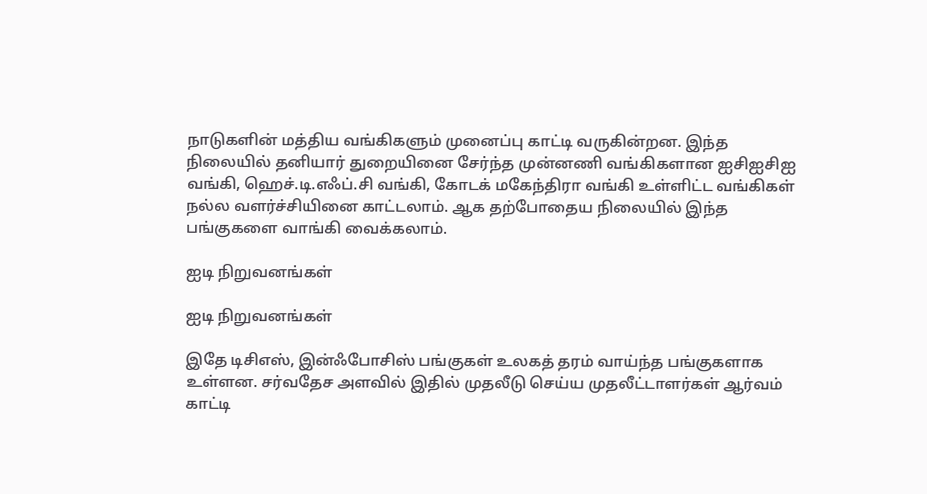நாடுகளின் மத்திய வங்கிகளும் முனைப்பு காட்டி வருகின்றன. இந்த நிலையில் தனியார் துறையினை சேர்ந்த முன்னணி வங்கிகளான ஐசிஐசிஐ வங்கி, ஹெச்.டி.எஃப்.சி வங்கி, கோடக் மகேந்திரா வங்கி உள்ளிட்ட வங்கிகள் நல்ல வளர்ச்சியினை காட்டலாம். ஆக தற்போதைய நிலையில் இந்த பங்குகளை வாங்கி வைக்கலாம்.

ஐடி நிறுவனங்கள்

ஐடி நிறுவனங்கள்

இதே டிசிஎஸ், இன்ஃபோசிஸ் பங்குகள் உலகத் தரம் வாய்ந்த பங்குகளாக உள்ளன. சர்வதேச அளவில் இதில் முதலீடு செய்ய முதலீட்டாளர்கள் ஆர்வம் காட்டி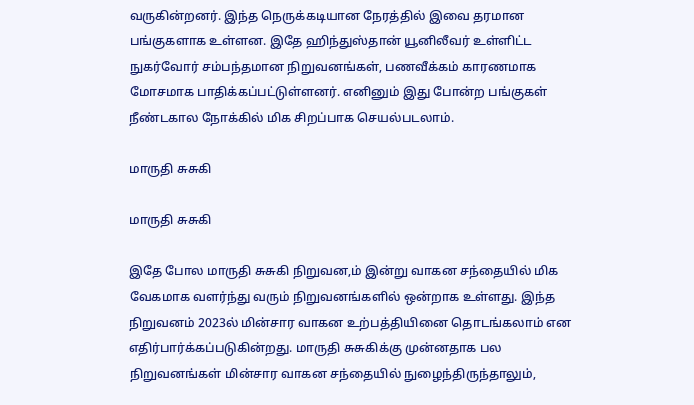வருகின்றனர். இந்த நெருக்கடியான நேரத்தில் இவை தரமான பங்குகளாக உள்ளன. இதே ஹிந்துஸ்தான் யூனிலீவர் உள்ளிட்ட நுகர்வோர் சம்பந்தமான நிறுவனங்கள், பணவீக்கம் காரணமாக மோசமாக பாதிக்கப்பட்டுள்ளனர். எனினும் இது போன்ற பங்குகள் நீண்டகால நோக்கில் மிக சிறப்பாக செயல்படலாம்.

மாருதி சுசுகி

மாருதி சுசுகி

இதே போல மாருதி சுசுகி நிறுவன,ம் இன்று வாகன சந்தையில் மிக வேகமாக வளர்ந்து வரும் நிறுவனங்களில் ஒன்றாக உள்ளது. இந்த நிறுவனம் 2023ல் மின்சார வாகன உற்பத்தியினை தொடங்கலாம் என எதிர்பார்க்கப்படுகின்றது. மாருதி சுசுகிக்கு முன்னதாக பல நிறுவனங்கள் மின்சார வாகன சந்தையில் நுழைந்திருந்தாலும்,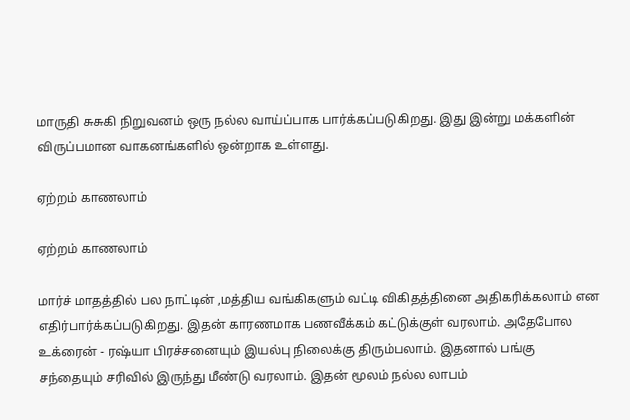மாருதி சுசுகி நிறுவனம் ஒரு நல்ல வாய்ப்பாக பார்க்கப்படுகிறது. இது இன்று மக்களின் விருப்பமான வாகனங்களில் ஒன்றாக உள்ளது.

ஏற்றம் காணலாம்

ஏற்றம் காணலாம்

மார்ச் மாதத்தில் பல நாட்டின் ,மத்திய வங்கிகளும் வட்டி விகிதத்தினை அதிகரிக்கலாம் என எதிர்பார்க்கப்படுகிறது. இதன் காரணமாக பணவீக்கம் கட்டுக்குள் வரலாம். அதேபோல உக்ரைன் - ரஷ்யா பிரச்சனையும் இயல்பு நிலைக்கு திரும்பலாம். இதனால் பங்கு சந்தையும் சரிவில் இருந்து மீண்டு வரலாம். இதன் மூலம் நல்ல லாபம்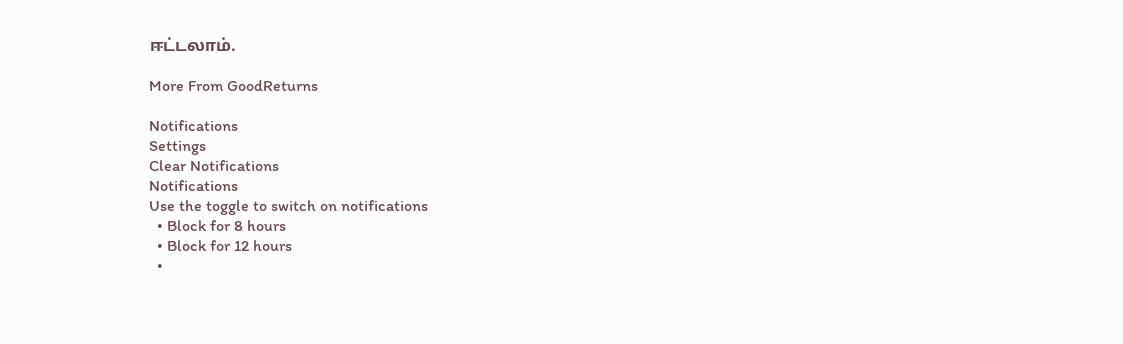ஈட்டலாம்.

More From GoodReturns

Notifications
Settings
Clear Notifications
Notifications
Use the toggle to switch on notifications
  • Block for 8 hours
  • Block for 12 hours
  •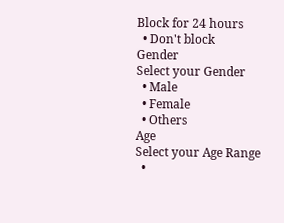Block for 24 hours
  • Don't block
Gender
Select your Gender
  • Male
  • Female
  • Others
Age
Select your Age Range
  •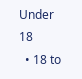Under 18
  • 18 to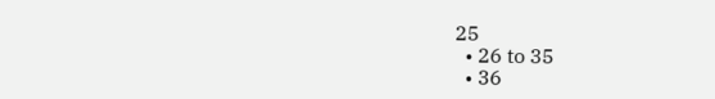25
  • 26 to 35
  • 36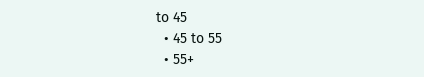to 45
  • 45 to 55
  • 55+